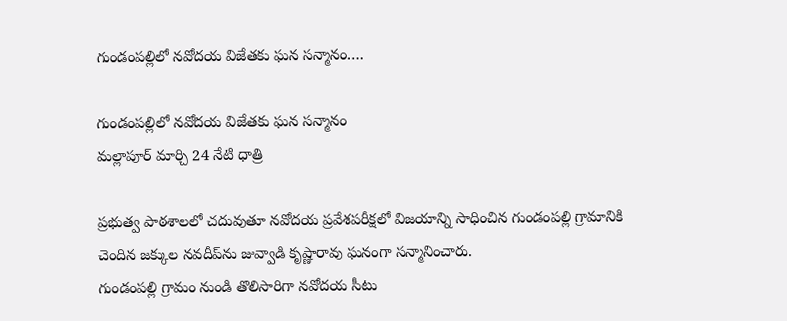గుండంపల్లిలో నవోదయ విజేతకు ఘన సన్మానం….

గుండంపల్లిలో నవోదయ విజేతకు ఘన సన్మానం
మల్లాపూర్ మార్చి 24 నేటి ధాత్రి

ప్రభుత్వ పాఠశాలలో చదువుతూ నవోదయ ప్రవేశపరీక్షలో విజయాన్ని సాధించిన గుండంపల్లి గ్రామానికి చెందిన జక్కుల నవదీప్‌ను జువ్వాడి కృష్ణారావు ఘనంగా సన్మానించారు.
గుండంపల్లి గ్రామం నుండి తొలిసారిగా నవోదయ సీటు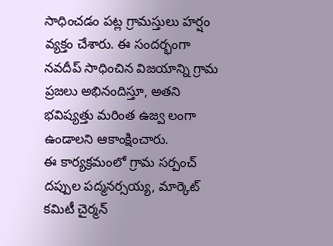సాధించడం పట్ల గ్రామస్తులు హర్షం వ్యక్తం చేశారు. ఈ సందర్భంగా నవదీప్ సాధించిన విజయాన్ని గ్రామ ప్రజలు అభినందిస్తూ, అతని భవిష్యత్తు మరింత ఉజ్వ లంగా ఉండాలని ఆకాంక్షించారు.
ఈ కార్యక్రమంలో గ్రామ సర్పంచ్ దప్పుల పద్మనర్సయ్య, మార్కెట్ కమిటీ చైర్మన్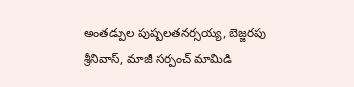అంతడ్పుల పుష్పలతనర్సయ్య, బెజ్జరపు శ్రీనివాస్, మాజీ సర్పంచ్ మామిడి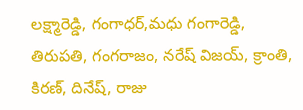లక్ష్మారెడ్డి, గంగాధర్,మధు గంగారెడ్డి, తిరుపతి, గంగరాజం, నరేష్ విజయ్, క్రాంతి, కిరణ్, దినేష్, రాజు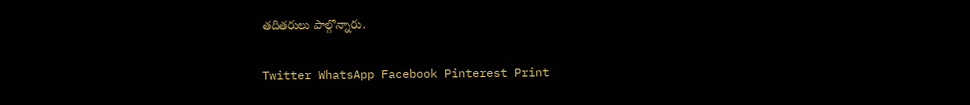తదితరులు పాల్గొన్నారు.

Twitter WhatsApp Facebook Pinterest Print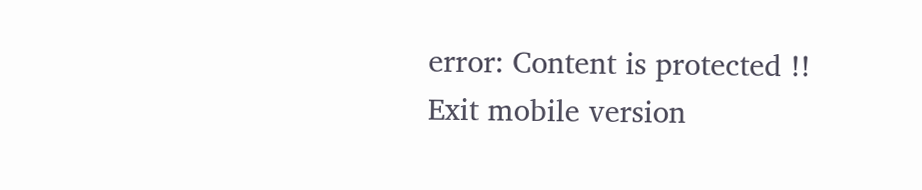error: Content is protected !!
Exit mobile version